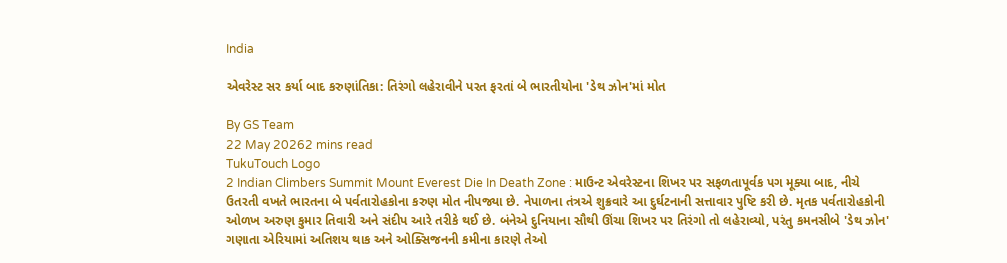India

એવરેસ્ટ સર કર્યા બાદ કરુણાંતિકા: તિરંગો લહેરાવીને પરત ફરતાં બે ભારતીયોના 'ડેથ ઝોન'માં મોત

By GS Team
22 May 20262 mins read
TukuTouch Logo
2 Indian Climbers Summit Mount Everest Die In Death Zone : માઉન્ટ એવરેસ્ટના શિખર પર સફળતાપૂર્વક પગ મૂક્યા બાદ, નીચે ઉતરતી વખતે ભારતના બે પર્વતારોહકોના કરુણ મોત નીપજ્યા છે. નેપાળના તંત્રએ શુક્રવારે આ દુર્ઘટનાની સત્તાવાર પુષ્ટિ કરી છે. મૃતક પર્વતારોહકોની ઓળખ અરુણ કુમાર તિવારી અને સંદીપ આરે તરીકે થઈ છે. બંનેએ દુનિયાના સૌથી ઊંચા શિખર પર તિરંગો તો લહેરાવ્યો, પરંતુ કમનસીબે 'ડેથ ઝોન' ગણાતા એરિયામાં અતિશય થાક અને ઓક્સિજનની કમીના કારણે તેઓ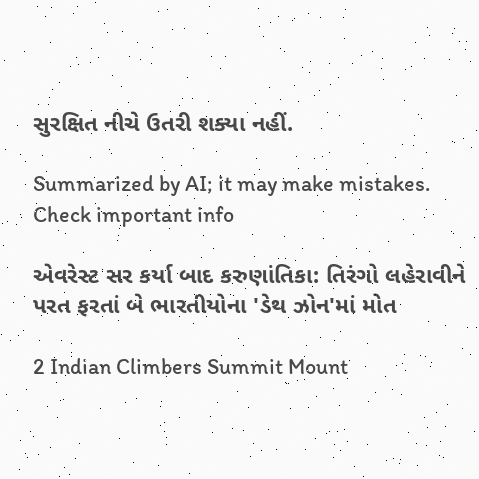સુરક્ષિત નીચે ઉતરી શક્યા નહીં.

Summarized by AI; it may make mistakes. Check important info

એવરેસ્ટ સર કર્યા બાદ કરુણાંતિકા: તિરંગો લહેરાવીને પરત ફરતાં બે ભારતીયોના 'ડેથ ઝોન'માં મોત

2 Indian Climbers Summit Mount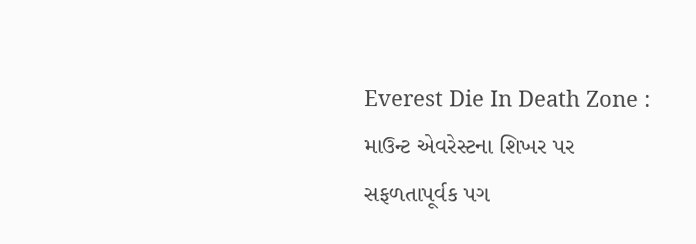Everest Die In Death Zone : માઉન્ટ એવરેસ્ટના શિખર પર સફળતાપૂર્વક પગ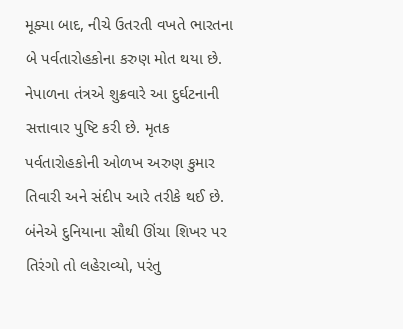મૂક્યા બાદ, નીચે ઉતરતી વખતે ભારતના બે પર્વતારોહકોના કરુણ મોત થયા છે. નેપાળના તંત્રએ શુક્રવારે આ દુર્ઘટનાની સત્તાવાર પુષ્ટિ કરી છે. મૃતક પર્વતારોહકોની ઓળખ અરુણ કુમાર તિવારી અને સંદીપ આરે તરીકે થઈ છે. બંનેએ દુનિયાના સૌથી ઊંચા શિખર પર તિરંગો તો લહેરાવ્યો, પરંતુ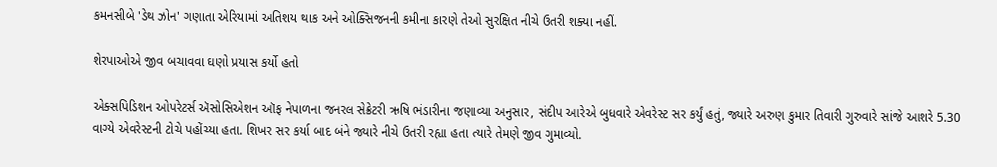કમનસીબે 'ડેથ ઝોન' ગણાતા એરિયામાં અતિશય થાક અને ઓક્સિજનની કમીના કારણે તેઓ સુરક્ષિત નીચે ઉતરી શક્યા નહીં.

શેરપાઓએ જીવ બચાવવા ઘણો પ્રયાસ કર્યો હતો

એક્સપિડિશન ઓપરેટર્સ ઍસોસિએશન ઑફ નેપાળના જનરલ સેક્રેટરી ઋષિ ભંડારીના જણાવ્યા અનુસાર, સંદીપ આરેએ બુધવારે એવરેસ્ટ સર કર્યું હતું, જ્યારે અરુણ કુમાર તિવારી ગુરુવારે સાંજે આશરે 5.30 વાગ્યે એવરેસ્ટની ટોચે પહોંચ્યા હતા. શિખર સર કર્યા બાદ બંને જ્યારે નીચે ઉતરી રહ્યા હતા ત્યારે તેમણે જીવ ગુમાવ્યો.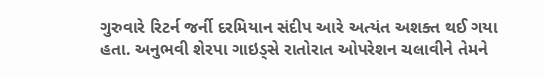ગુરુવારે રિટર્ન જર્ની દરમિયાન સંદીપ આરે અત્યંત અશક્ત થઈ ગયા હતા. અનુભવી શેરપા ગાઇડ્સે રાતોરાત ઓપરેશન ચલાવીને તેમને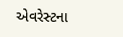એવરેસ્ટના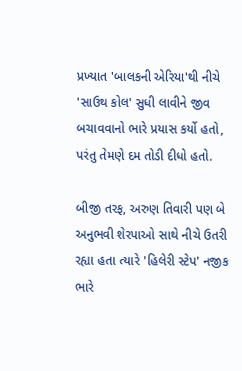પ્રખ્યાત 'બાલકની એરિયા'થી નીચે 'સાઉથ કોલ' સુધી લાવીને જીવ બચાવવાનો ભારે પ્રયાસ કર્યો હતો, પરંતુ તેમણે દમ તોડી દીધો હતો.

બીજી તરફ, અરુણ તિવારી પણ બે અનુભવી શેરપાઓ સાથે નીચે ઉતરી રહ્યા હતા ત્યારે 'હિલેરી સ્ટેપ' નજીક ભારે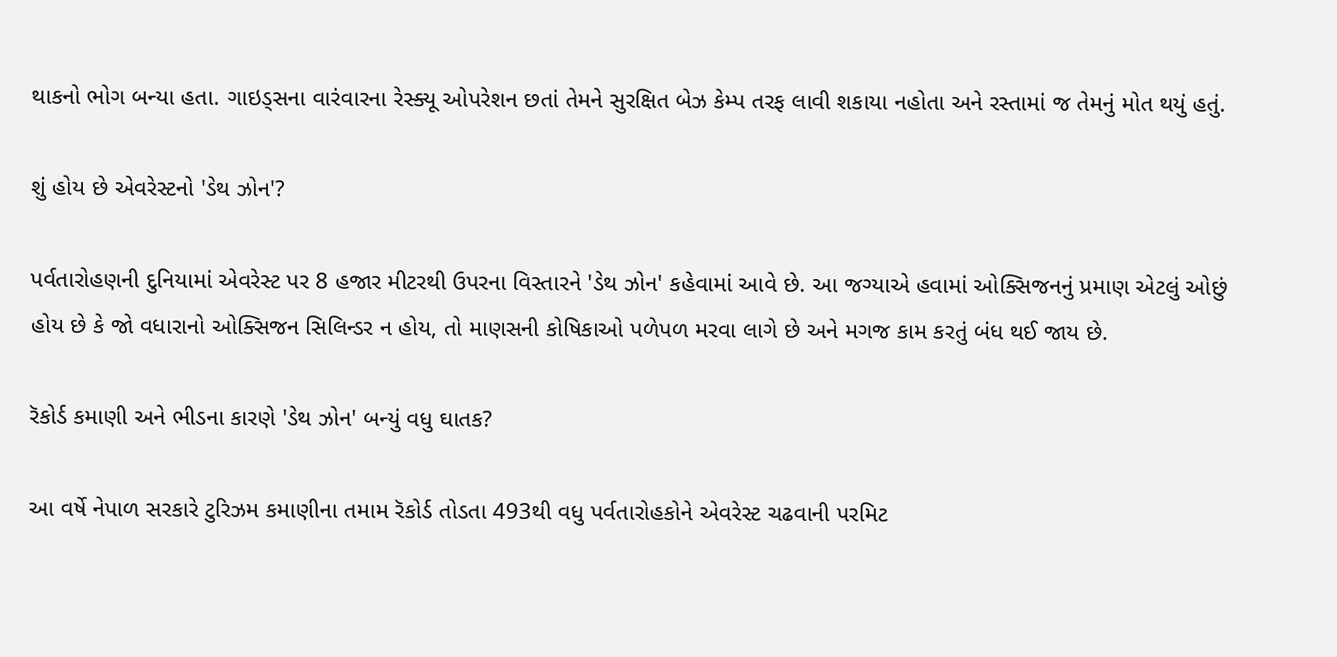થાકનો ભોગ બન્યા હતા. ગાઇડ્સના વારંવારના રેસ્ક્યૂ ઓપરેશન છતાં તેમને સુરક્ષિત બેઝ કેમ્પ તરફ લાવી શકાયા નહોતા અને રસ્તામાં જ તેમનું મોત થયું હતું.

શું હોય છે એવરેસ્ટનો 'ડેથ ઝોન'?

પર્વતારોહણની દુનિયામાં એવરેસ્ટ પર 8 હજાર મીટરથી ઉપરના વિસ્તારને 'ડેથ ઝોન' કહેવામાં આવે છે. આ જગ્યાએ હવામાં ઓક્સિજનનું પ્રમાણ એટલું ઓછું હોય છે કે જો વધારાનો ઓક્સિજન સિલિન્ડર ન હોય, તો માણસની કોષિકાઓ પળેપળ મરવા લાગે છે અને મગજ કામ કરતું બંધ થઈ જાય છે.

રૅકોર્ડ કમાણી અને ભીડના કારણે 'ડેથ ઝોન' બન્યું વધુ ઘાતક?

આ વર્ષે નેપાળ સરકારે ટુરિઝમ કમાણીના તમામ રૅકોર્ડ તોડતા 493થી વધુ પર્વતારોહકોને એવરેસ્ટ ચઢવાની પરમિટ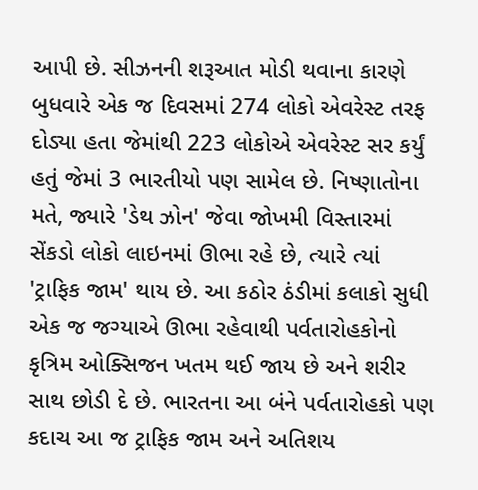આપી છે. સીઝનની શરૂઆત મોડી થવાના કારણે બુધવારે એક જ દિવસમાં 274 લોકો એવરેસ્ટ તરફ દોડ્યા હતા જેમાંથી 223 લોકોએ એવરેસ્ટ સર કર્યું હતું જેમાં 3 ભારતીયો પણ સામેલ છે. નિષ્ણાતોના મતે, જ્યારે 'ડેથ ઝોન' જેવા જોખમી વિસ્તારમાં સેંકડો લોકો લાઇનમાં ઊભા રહે છે, ત્યારે ત્યાં 'ટ્રાફિક જામ' થાય છે. આ કઠોર ઠંડીમાં કલાકો સુધી એક જ જગ્યાએ ઊભા રહેવાથી પર્વતારોહકોનો કૃત્રિમ ઓક્સિજન ખતમ થઈ જાય છે અને શરીર સાથ છોડી દે છે. ભારતના આ બંને પર્વતારોહકો પણ કદાચ આ જ ટ્રાફિક જામ અને અતિશય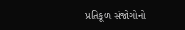પ્રતિકૂળ સંજોગોનો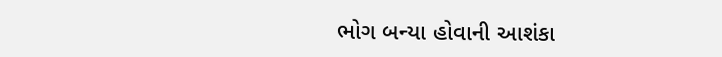ભોગ બન્યા હોવાની આશંકા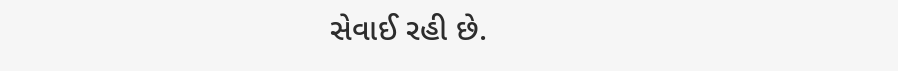સેવાઈ રહી છે.